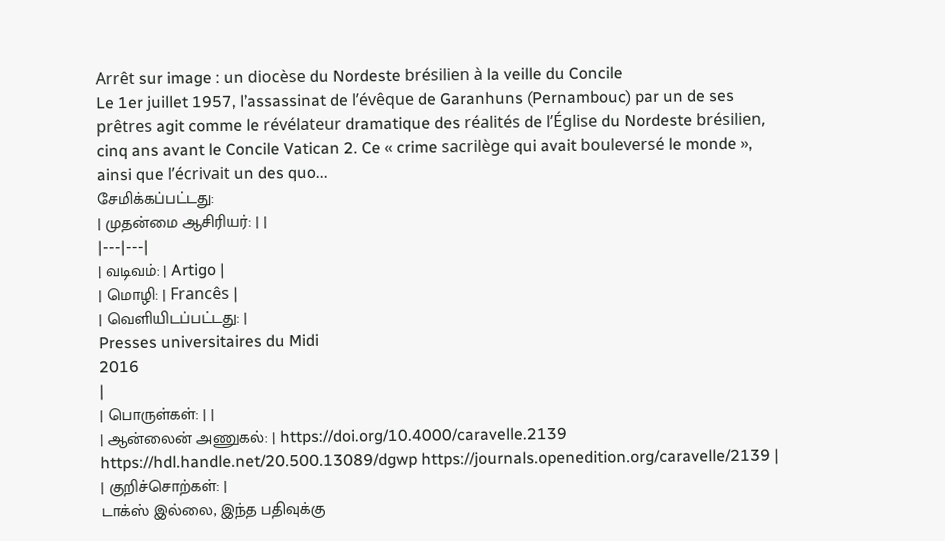Arrêt sur image : un diocèse du Nordeste brésilien à la veille du Concile
Le 1er juillet 1957, l’assassinat de l’évêque de Garanhuns (Pernambouc) par un de ses prêtres agit comme le révélateur dramatique des réalités de l’Église du Nordeste brésilien, cinq ans avant le Concile Vatican 2. Ce « crime sacrilège qui avait bouleversé le monde », ainsi que l’écrivait un des quo...
சேமிக்கப்பட்டது:
| முதன்மை ஆசிரியர்: | |
|---|---|
| வடிவம்: | Artigo |
| மொழி: | Francês |
| வெளியிடப்பட்டது: |
Presses universitaires du Midi
2016
|
| பொருள்கள்: | |
| ஆன்லைன் அணுகல்: | https://doi.org/10.4000/caravelle.2139 https://hdl.handle.net/20.500.13089/dgwp https://journals.openedition.org/caravelle/2139 |
| குறிச்சொற்கள்: |
டாக்ஸ் இல்லை, இந்த பதிவுக்கு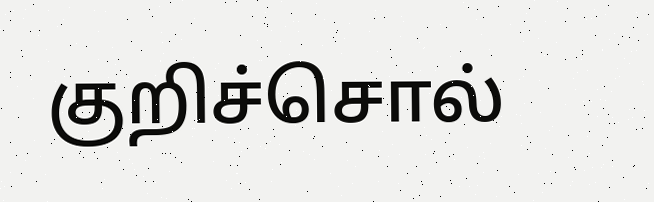குறிச்சொல்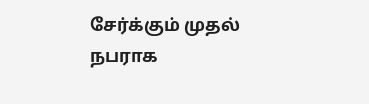சேர்க்கும் முதல் நபராக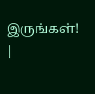இருங்கள்!
|